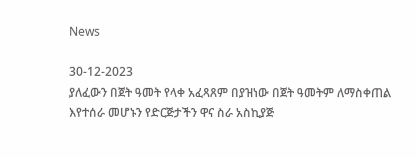News

30-12-2023
ያለፈውን በጀት ዓመት የላቀ አፈጻጸም በያዝነው በጀት ዓመትም ለማስቀጠል እየተሰራ መሆኑን የድርጅታችን ዋና ስራ አስኪያጅ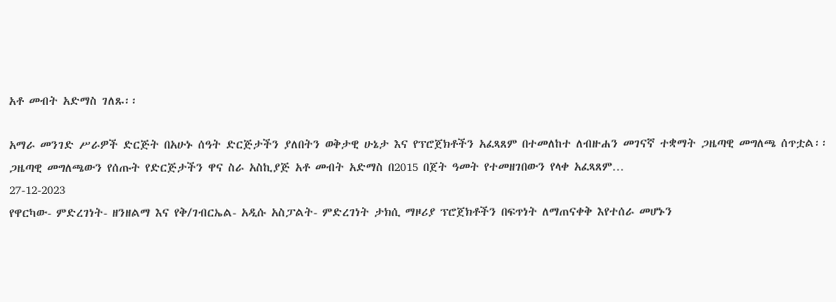አቶ መብት አድማስ ገለጹ፡፡

አማራ መንገድ ሥራዎች ድርጅት በአሁኑ ሰዓት ድርጅታችን ያለበትን ወቅታዊ ሁኔታ እና የፕሮጀክቶችን አፈጻጸም በተመለከተ ለብዙሐን መገናኛ ተቋማት ጋዜጣዊ መግለጫ ሰጥቷል፡፡ ጋዜጣዊ መግለጫውን የሰጡት የድርጅታችን ዋና ስራ አስኪያጅ አቶ መብት አድማስ በ2015 በጀት ዓመት የተመዘገበውን የላቀ አፈጻጸም…
27-12-2023
የዋርካው- ምድረገነት- ዘንዘልማ እና የቅ/ገብርኤል- አዲሱ አስፓልት- ምድረገነት ታክሲ ማዞሪያ ፕሮጀክቶችን በፍጥነት ለማጠናቀቅ እየተሰራ መሆኑን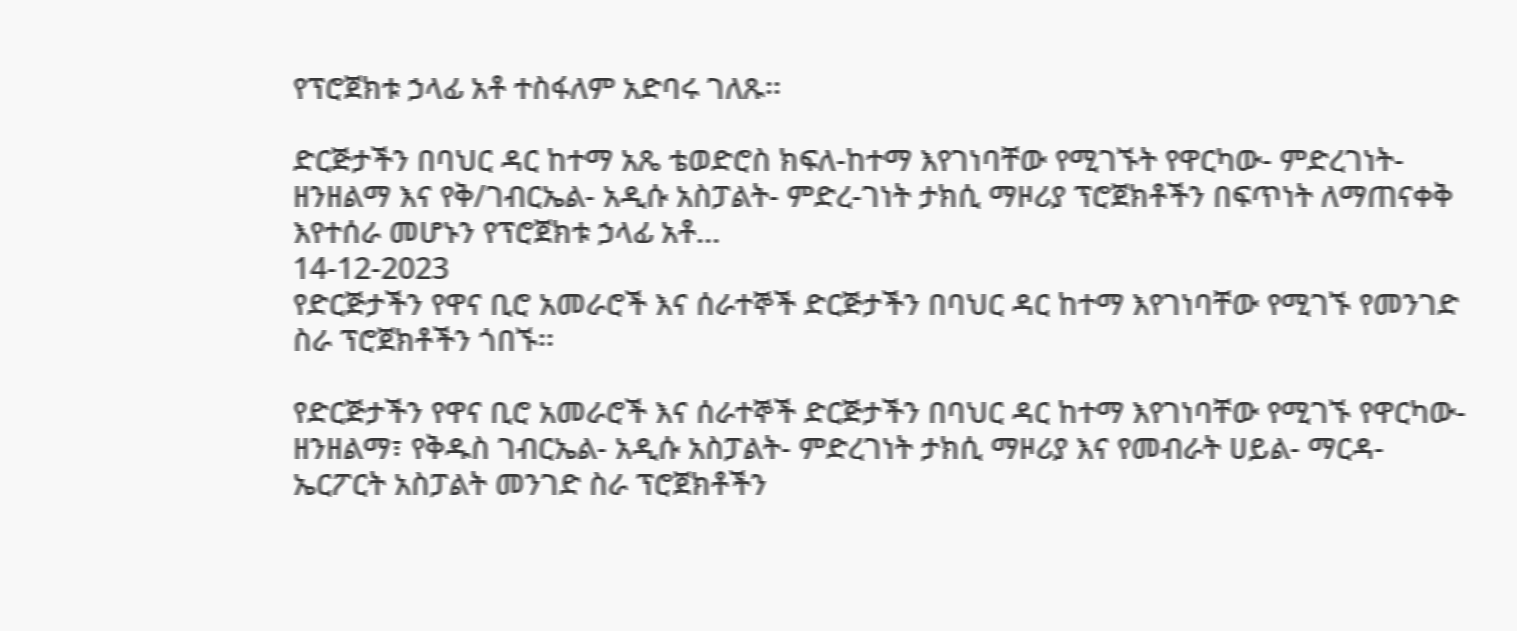የፕሮጀክቱ ኃላፊ አቶ ተስፋለም አድባሩ ገለጹ፡፡

ድርጅታችን በባህር ዳር ከተማ አጼ ቴወድሮስ ክፍለ-ከተማ እየገነባቸው የሚገኙት የዋርካው- ምድረገነት- ዘንዘልማ እና የቅ/ገብርኤል- አዲሱ አስፓልት- ምድረ-ገነት ታክሲ ማዞሪያ ፕሮጀክቶችን በፍጥነት ለማጠናቀቅ እየተሰራ መሆኑን የፕሮጀክቱ ኃላፊ አቶ…
14-12-2023
የድርጅታችን የዋና ቢሮ አመራሮች እና ሰራተኞች ድርጅታችን በባህር ዳር ከተማ እየገነባቸው የሚገኙ የመንገድ ስራ ፕሮጀክቶችን ጎበኙ፡፡

የድርጅታችን የዋና ቢሮ አመራሮች እና ሰራተኞች ድርጅታችን በባህር ዳር ከተማ እየገነባቸው የሚገኙ የዋርካው- ዘንዘልማ፣ የቅዱስ ገብርኤል- አዲሱ አስፓልት- ምድረገነት ታክሲ ማዞሪያ እና የመብራት ሀይል- ማርዳ- ኤርፖርት አስፓልት መንገድ ስራ ፕሮጀክቶችን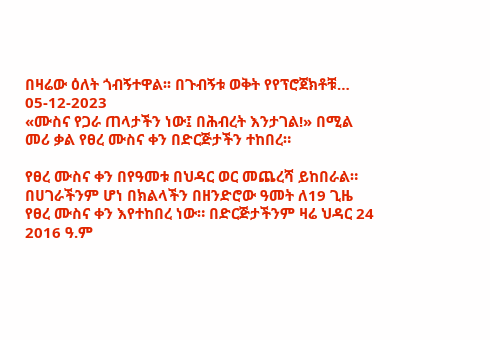በዛሬው ዕለት ጎብኝተዋል፡፡ በጉብኝቱ ወቅት የየፕሮጀክቶቹ…
05-12-2023
«ሙስና የጋራ ጠላታችን ነው፤ በሕብረት እንታገል!» በሚል መሪ ቃል የፀረ ሙስና ቀን በድርጅታችን ተከበረ።

የፀረ ሙስና ቀን በየዓመቱ በህዳር ወር መጨረሻ ይከበራል። በሀገራችንም ሆነ በክልላችን በዘንድሮው ዓመት ለ19 ጊዜ የፀረ ሙስና ቀን እየተከበረ ነው። በድርጅታችንም ዛሬ ህዳር 24 2016 ዓ.ም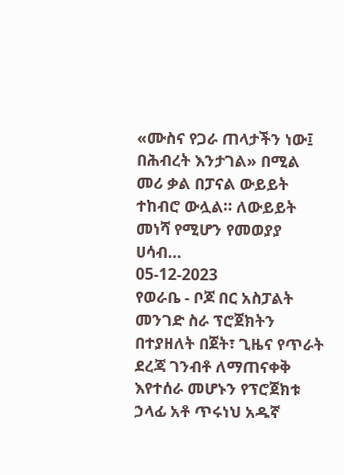«ሙስና የጋራ ጠላታችን ነው፤ በሕብረት እንታገል» በሚል መሪ ቃል በፓናል ውይይት ተከብሮ ውሏል። ለውይይት መነሻ የሚሆን የመወያያ ሀሳብ…
05-12-2023
የወራቤ - ቦጆ በር አስፓልት መንገድ ስራ ፕሮጀክትን በተያዘለት በጀት፣ ጊዜና የጥራት ደረጃ ገንብቶ ለማጠናቀቅ እየተሰራ መሆኑን የፕሮጀክቱ ኃላፊ አቶ ጥሩነህ አዱኛ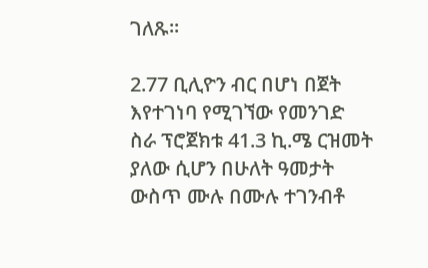ገለጹ፡፡

2.77 ቢሊዮን ብር በሆነ በጀት እየተገነባ የሚገኘው የመንገድ ስራ ፕሮጀክቱ 41.3 ኪ.ሜ ርዝመት ያለው ሲሆን በሁለት ዓመታት ውስጥ ሙሉ በሙሉ ተገንብቶ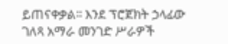ይጠናቀቃል፡፡ እንደ ፕሮጀክት ኃላፊው ገለጻ አማራ መንገድ ሥራዎች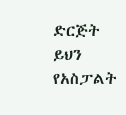ድርጅት ይህን የአስፓልት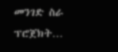መንገድ ስራ ፕሮጀክት…